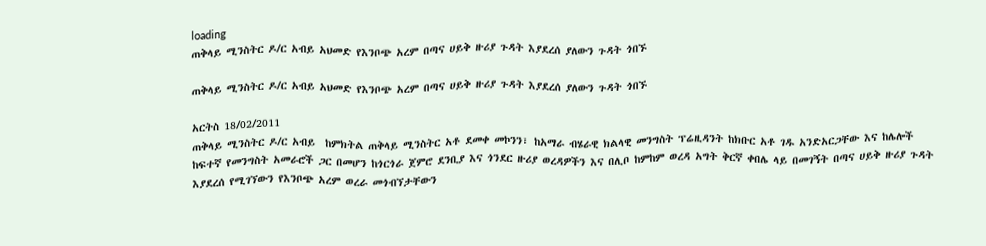loading
ጠቅላይ ሚንስትር ዶ/ር አብይ አህመድ የእንቦጭ አረም በጣና ሀይቅ ዙሪያ ጉዳት እያደረሰ ያለውን ጉዳት ጎበኙ

ጠቅላይ ሚንስትር ዶ/ር አብይ አህመድ የእንቦጭ አረም በጣና ሀይቅ ዙሪያ ጉዳት እያደረሰ ያለውን ጉዳት ጎበኙ

አርትስ 18/02/2011
ጠቅላይ ሚንስትር ዶ/ር አብይ  ከምክትል ጠቅላይ ሚንስትር አቶ ደመቀ መኮንን፣ ከአማራ ብሄራዊ ክልላዊ መንግስት ፕሬዚዳንት ከክቡር አቶ ገዱ አንድአርጋቸው እና ከሌሎች ከፍተኛ የመንግስት አመራሮች ጋር በመሆን ከጎርጎራ ጀምሮ ደንቢያ እና ጎንደር ዙሪያ ወረዳዎችን እና በሊቦ ከምከም ወረዳ አግት ቅርኛ ቀበሌ ላይ በመገኝት በጣና ሀይቅ ዙሪያ ጉዳት እያደረሰ የሚገኘውን የእንቦጭ አረም ወረራ መጎብኘታቸውን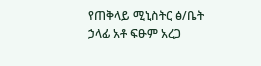የጠቅላይ ሚኒስትር ፅ/ቤት ኃላፊ አቶ ፍፁም አረጋ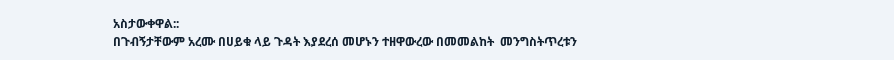አስታውቀዋል::
በጉብኝታቸውም አረሙ በሀይቁ ላይ ጉዳት እያደረሰ መሆኑን ተዘዋውረው በመመልከት  መንግስትጥረቱን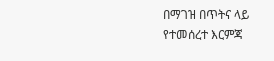በማገዝ በጥትና ላይ የተመሰረተ እርምጃ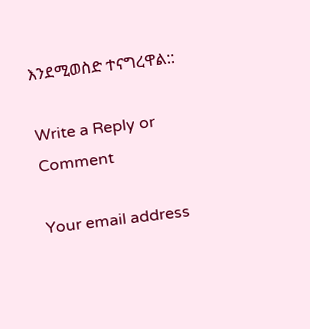እንደሚወስድ ተናግረዋል::

Write a Reply or Comment

Your email address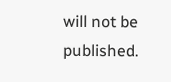will not be published.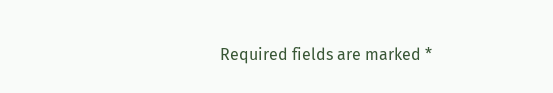Required fields are marked *